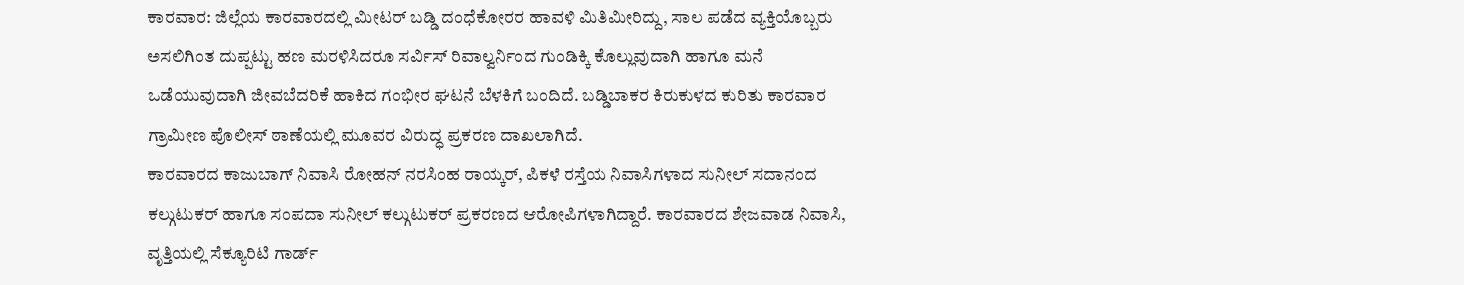ಕಾರವಾರ: ಜಿಲ್ಲೆಯ ಕಾರವಾರದಲ್ಲಿ ಮೀಟರ್ ಬಡ್ಡಿ ದಂಧೆಕೋರರ ಹಾವಳಿ ಮಿತಿಮೀರಿದ್ದು, ಸಾಲ ಪಡೆದ ವ್ಯಕ್ತಿಯೊಬ್ಬರು ಅಸಲಿಗಿಂತ ದುಪ್ಪಟ್ಟು ಹಣ ಮರಳಿಸಿದರೂ ಸರ್ವಿಸ್ ರಿವಾಲ್ವರ್ನಿಂದ ಗುಂಡಿಕ್ಕಿ ಕೊಲ್ಲುವುದಾಗಿ ಹಾಗೂ ಮನೆ ಒಡೆಯುವುದಾಗಿ ಜೀವಬೆದರಿಕೆ ಹಾಕಿದ ಗಂಭೀರ ಘಟನೆ ಬೆಳಕಿಗೆ ಬಂದಿದೆ. ಬಡ್ಡಿಬಾಕರ ಕಿರುಕುಳದ ಕುರಿತು ಕಾರವಾರ ಗ್ರಾಮೀಣ ಪೊಲೀಸ್ ಠಾಣೆಯಲ್ಲಿ ಮೂವರ ವಿರುದ್ಧ ಪ್ರಕರಣ ದಾಖಲಾಗಿದೆ.
ಕಾರವಾರದ ಕಾಜುಬಾಗ್ ನಿವಾಸಿ ರೋಹನ್ ನರಸಿಂಹ ರಾಯ್ಕರ್, ಪಿಕಳೆ ರಸ್ತೆಯ ನಿವಾಸಿಗಳಾದ ಸುನೀಲ್ ಸದಾನಂದ ಕಲ್ಗುಟುಕರ್ ಹಾಗೂ ಸಂಪದಾ ಸುನೀಲ್ ಕಲ್ಗುಟುಕರ್ ಪ್ರಕರಣದ ಆರೋಪಿಗಳಾಗಿದ್ದಾರೆ. ಕಾರವಾರದ ಶೇಜವಾಡ ನಿವಾಸಿ, ವೃತ್ತಿಯಲ್ಲಿ ಸೆಕ್ಯೂರಿಟಿ ಗಾರ್ಡ್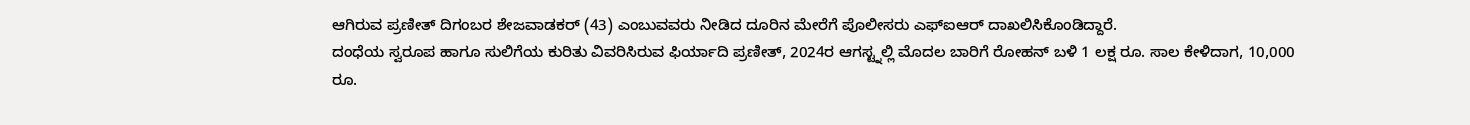ಆಗಿರುವ ಪ್ರಣೀತ್ ದಿಗಂಬರ ಶೇಜವಾಡಕರ್ (43) ಎಂಬುವವರು ನೀಡಿದ ದೂರಿನ ಮೇರೆಗೆ ಪೊಲೀಸರು ಎಫ್ಐಆರ್ ದಾಖಲಿಸಿಕೊಂಡಿದ್ದಾರೆ.
ದಂಧೆಯ ಸ್ವರೂಪ ಹಾಗೂ ಸುಲಿಗೆಯ ಕುರಿತು ವಿವರಿಸಿರುವ ಫಿರ್ಯಾದಿ ಪ್ರಣೀತ್, 2024ರ ಆಗಸ್ಟ್ನಲ್ಲಿ ಮೊದಲ ಬಾರಿಗೆ ರೋಹನ್ ಬಳಿ 1 ಲಕ್ಷ ರೂ. ಸಾಲ ಕೇಳಿದಾಗ, 10,000 ರೂ.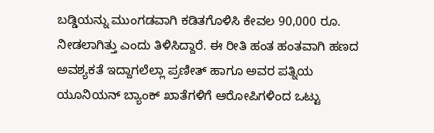ಬಡ್ಡಿಯನ್ನು ಮುಂಗಡವಾಗಿ ಕಡಿತಗೊಳಿಸಿ ಕೇವಲ 90,000 ರೂ. ನೀಡಲಾಗಿತ್ತು ಎಂದು ತಿಳಿಸಿದ್ದಾರೆ. ಈ ರೀತಿ ಹಂತ ಹಂತವಾಗಿ ಹಣದ ಅವಶ್ಯಕತೆ ಇದ್ದಾಗಲೆಲ್ಲಾ ಪ್ರಣೀತ್ ಹಾಗೂ ಅವರ ಪತ್ನಿಯ ಯೂನಿಯನ್ ಬ್ಯಾಂಕ್ ಖಾತೆಗಳಿಗೆ ಆರೋಪಿಗಳಿಂದ ಒಟ್ಟು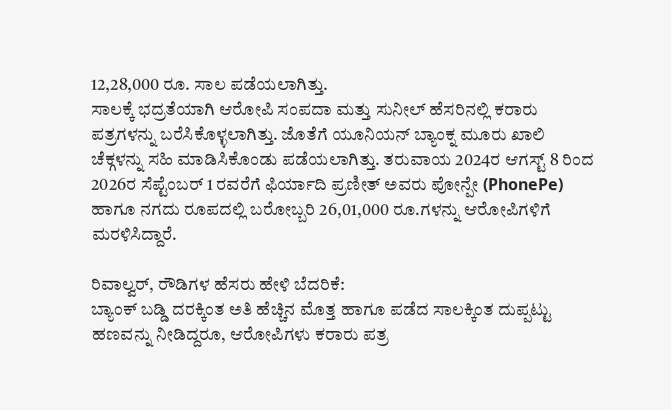12,28,000 ರೂ. ಸಾಲ ಪಡೆಯಲಾಗಿತ್ತು.
ಸಾಲಕ್ಕೆ ಭದ್ರತೆಯಾಗಿ ಆರೋಪಿ ಸಂಪದಾ ಮತ್ತು ಸುನೀಲ್ ಹೆಸರಿನಲ್ಲಿ ಕರಾರು ಪತ್ರಗಳನ್ನು ಬರೆಸಿಕೊಳ್ಳಲಾಗಿತ್ತು. ಜೊತೆಗೆ ಯೂನಿಯನ್ ಬ್ಯಾಂಕ್ನ ಮೂರು ಖಾಲಿ ಚೆಕ್ಗಳನ್ನು ಸಹಿ ಮಾಡಿಸಿಕೊಂಡು ಪಡೆಯಲಾಗಿತ್ತು. ತರುವಾಯ 2024ರ ಆಗಸ್ಟ್ 8 ರಿಂದ 2026ರ ಸೆಪ್ಟೆಂಬರ್ 1 ರವರೆಗೆ ಫಿರ್ಯಾದಿ ಪ್ರಣೀತ್ ಅವರು ಪೋನ್ಪೇ (PhonePe) ಹಾಗೂ ನಗದು ರೂಪದಲ್ಲಿ ಬರೋಬ್ಬರಿ 26,01,000 ರೂ.ಗಳನ್ನು ಆರೋಪಿಗಳಿಗೆ ಮರಳಿಸಿದ್ದಾರೆ.

ರಿವಾಲ್ವರ್, ರೌಡಿಗಳ ಹೆಸರು ಹೇಳಿ ಬೆದರಿಕೆ:
ಬ್ಯಾಂಕ್ ಬಡ್ಡಿ ದರಕ್ಕಿಂತ ಅತಿ ಹೆಚ್ಚಿನ ಮೊತ್ತ ಹಾಗೂ ಪಡೆದ ಸಾಲಕ್ಕಿಂತ ದುಪ್ಪಟ್ಟು ಹಣವನ್ನು ನೀಡಿದ್ದರೂ, ಆರೋಪಿಗಳು ಕರಾರು ಪತ್ರ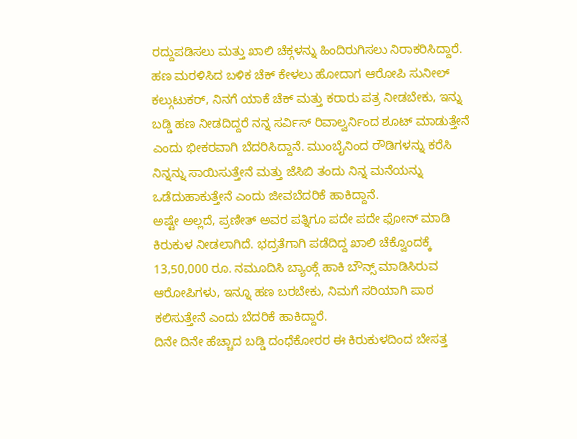ರದ್ದುಪಡಿಸಲು ಮತ್ತು ಖಾಲಿ ಚೆಕ್ಗಳನ್ನು ಹಿಂದಿರುಗಿಸಲು ನಿರಾಕರಿಸಿದ್ದಾರೆ. ಹಣ ಮರಳಿಸಿದ ಬಳಿಕ ಚೆಕ್ ಕೇಳಲು ಹೋದಾಗ ಆರೋಪಿ ಸುನೀಲ್ ಕಲ್ಗುಟುಕರ್, ನಿನಗೆ ಯಾಕೆ ಚೆಕ್ ಮತ್ತು ಕರಾರು ಪತ್ರ ನೀಡಬೇಕು, ಇನ್ನು ಬಡ್ಡಿ ಹಣ ನೀಡದಿದ್ದರೆ ನನ್ನ ಸರ್ವಿಸ್ ರಿವಾಲ್ವರ್ನಿಂದ ಶೂಟ್ ಮಾಡುತ್ತೇನೆ ಎಂದು ಭೀಕರವಾಗಿ ಬೆದರಿಸಿದ್ದಾನೆ. ಮುಂಬೈನಿಂದ ರೌಡಿಗಳನ್ನು ಕರೆಸಿ ನಿನ್ನನ್ನು ಸಾಯಿಸುತ್ತೇನೆ ಮತ್ತು ಜೆಸಿಬಿ ತಂದು ನಿನ್ನ ಮನೆಯನ್ನು ಒಡೆದುಹಾಕುತ್ತೇನೆ ಎಂದು ಜೀವಬೆದರಿಕೆ ಹಾಕಿದ್ದಾನೆ.
ಅಷ್ಟೇ ಅಲ್ಲದೆ, ಪ್ರಣೀತ್ ಅವರ ಪತ್ನಿಗೂ ಪದೇ ಪದೇ ಫೋನ್ ಮಾಡಿ ಕಿರುಕುಳ ನೀಡಲಾಗಿದೆ. ಭದ್ರತೆಗಾಗಿ ಪಡೆದಿದ್ದ ಖಾಲಿ ಚೆಕ್ವೊಂದಕ್ಕೆ 13,50,000 ರೂ. ನಮೂದಿಸಿ ಬ್ಯಾಂಕ್ಗೆ ಹಾಕಿ ಬೌನ್ಸ್ ಮಾಡಿಸಿರುವ ಆರೋಪಿಗಳು, ಇನ್ನೂ ಹಣ ಬರಬೇಕು, ನಿಮಗೆ ಸರಿಯಾಗಿ ಪಾಠ ಕಲಿಸುತ್ತೇನೆ ಎಂದು ಬೆದರಿಕೆ ಹಾಕಿದ್ದಾರೆ.
ದಿನೇ ದಿನೇ ಹೆಚ್ಚಾದ ಬಡ್ಡಿ ದಂಧೆಕೋರರ ಈ ಕಿರುಕುಳದಿಂದ ಬೇಸತ್ತ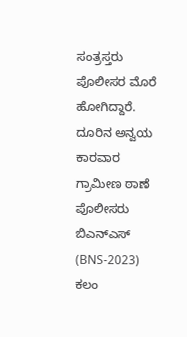ಸಂತ್ರಸ್ತರು ಪೊಲೀಸರ ಮೊರೆ ಹೋಗಿದ್ದಾರೆ. ದೂರಿನ ಅನ್ವಯ ಕಾರವಾರ ಗ್ರಾಮೀಣ ಠಾಣೆ ಪೊಲೀಸರು ಬಿಎನ್ಎಸ್ (BNS-2023) ಕಲಂ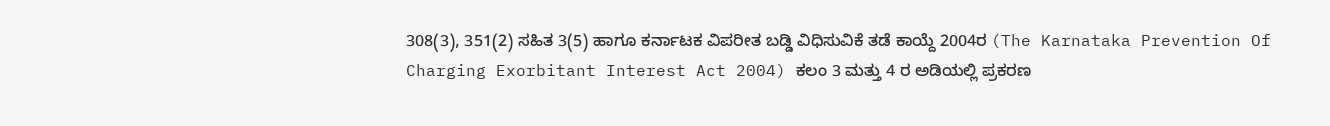308(3), 351(2) ಸಹಿತ 3(5) ಹಾಗೂ ಕರ್ನಾಟಕ ವಿಪರೀತ ಬಡ್ಡಿ ವಿಧಿಸುವಿಕೆ ತಡೆ ಕಾಯ್ದೆ 2004ರ (The Karnataka Prevention Of Charging Exorbitant Interest Act 2004) ಕಲಂ 3 ಮತ್ತು 4 ರ ಅಡಿಯಲ್ಲಿ ಪ್ರಕರಣ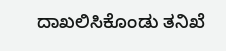ದಾಖಲಿಸಿಕೊಂಡು ತನಿಖೆ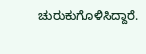ಚುರುಕುಗೊಳಿಸಿದ್ದಾರೆ.